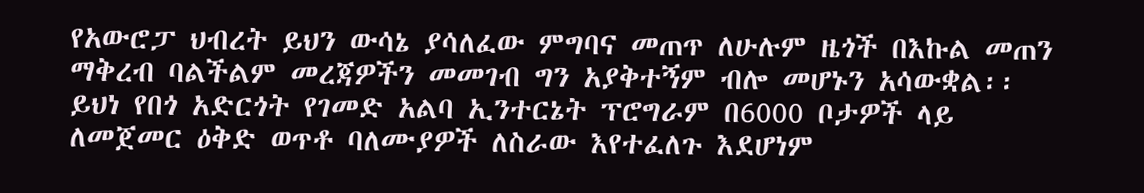የአውሮፓ ህብረት ይህን ውሳኔ ያሳለፈው ምግባና መጠጥ ለሁሉም ዜጎች በእኩል መጠን ማቅረብ ባልችልም መረጃዎችን መመገብ ግን አያቅተኝም ብሎ መሆኑን አሳውቋል፡፡ ይህነ የበጎ አድርጎት የገመድ አልባ ኢንተርኔት ፕሮግራም በ6000 ቦታዎች ላይ ለመጀመር ዕቅድ ወጥቶ ባለሙያዎች ለስራው እየተፈለጉ እደሆነም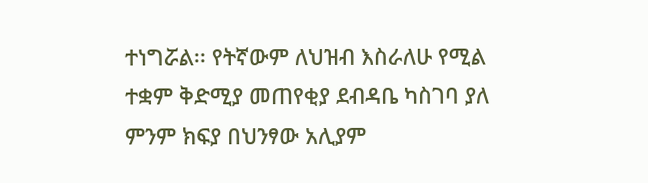ተነግሯል፡፡ የትኛውም ለህዝብ እስራለሁ የሚል ተቋም ቅድሚያ መጠየቂያ ደብዳቤ ካስገባ ያለ ምንም ክፍያ በህንፃው አሊያም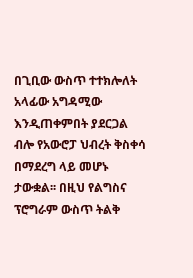በጊቢው ውስጥ ተተክሎለት አላፊው አግዳሚው እንዲጠቀምበት ያደርጋል ብሎ የአውሮፓ ህብረት ቅስቀሳ በማደረግ ላይ መሆኑ ታውቋል፡፡ በዚህ የልግስና ፕሮግራም ውስጥ ትልቅ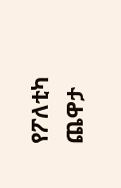የፖለቲካ ጨዋታ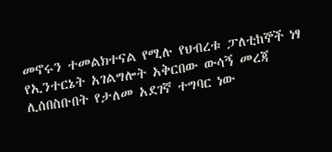መኖሩን ተመልክተናል የሚሉ የህብረቱ ፓለቲከኞች ነፃ የኢንተርኔት አገልግሎት አቅርበው ውሳኝ መረጃ ሊሰበስቡበት የታለመ አደገኛ ተግባር ነው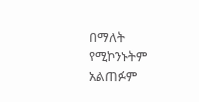በማለት የሚኮንኑትም አልጠፉም